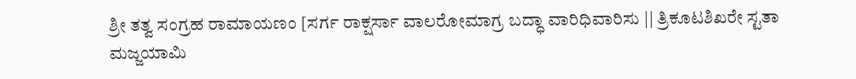ಶ್ರೀ ತತ್ವ ಸಂಗ್ರಹ ರಾಮಾಯಣಂ [ಸರ್ಗ ರಾಕ್ಷರ್ಸಾ ವಾಲರೋಮಾಗ್ರ ಬದ್ಧಾ ವಾರಿಧಿವಾರಿಸು || ತ್ರಿಕೂಟಶಿಖರೇ ಸ್ಟತಾ ಮಜ್ಜಯಾಮಿ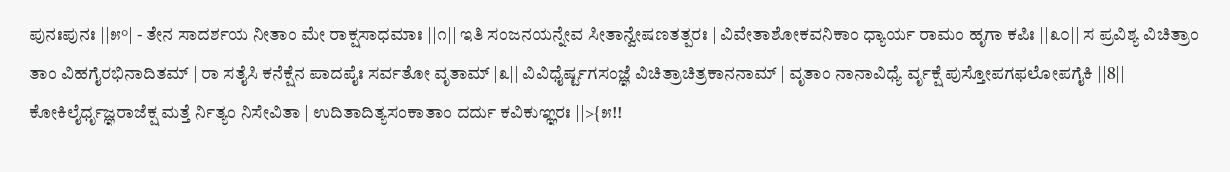ಪುನಃಪುನಃ ||೫°| - ತೇನ ಸಾದರ್ಶಯ ನೀತಾಂ ಮೇ ರಾಕ್ಷಸಾಧಮಾಃ ||೧|| ಇತಿ ಸಂಜನಯನ್ನೇವ ಸೀತಾನ್ವೇಷಣತತ್ಪರಃ | ವಿವೇತಾಶೋಕವನಿಕಾಂ ಧ್ಯಾರ್ಯ ರಾಮಂ ಹೃಗಾ ಕಪಿಃ ||೩೦|| ಸ ಪ್ರವಿಶ್ಯ ವಿಚಿತ್ರಾಂ ತಾಂ ವಿಹಗೈರಭಿನಾದಿತಮ್ | ರಾ ಸತೈಸಿ ಕನೆಕ್ಷೆನ ಪಾದಪೈಃ ಸರ್ವತೋ ವೃತಾಮ್ |೩|| ವಿವಿಧೈರ್ಷ್ಟಗಸಂಜ್ಞೆ ವಿಚಿತ್ರಾಚಿತ್ರಕಾನನಾಮ್ | ವೃತಾಂ ನಾನಾವಿಧ್ಯೆ ರ್ವೃಕ್ಷೆ ಪುಸ್ತೋಪಗಫಲೋಪಗೈಕಿ ||8|| ಕೋಕಿಲೈರ್ಧೃಜ್ಞರಾಜೆಕ್ಷ ಮತ್ತೆ ರ್ನಿತ್ಯಂ ನಿಸೇವಿತಾ | ಉದಿತಾದಿತ್ಯಸಂಕಾತಾಂ ದರ್ದು ಕವಿಕುಞ್ಞರಃ ||>{೫!!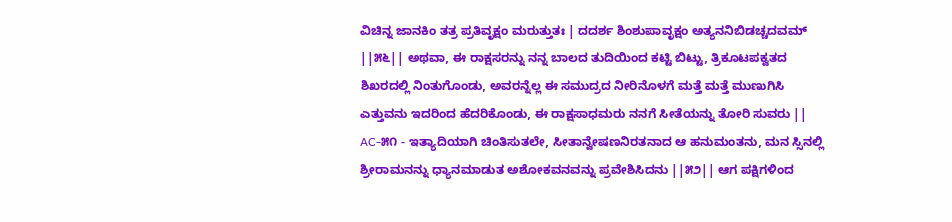ವಿಚಿನ್ನ ಜಾನಕಿಂ ತತ್ರ ಪ್ರತಿವೃಕ್ಷಂ ಮರುತ್ತುತಃ | ದದರ್ಶ ಶಿಂಶುಪಾವೃಕ್ಷಂ ಅತ್ಯನನಿಬಿಡಚ್ಚದವಮ್ ||೫೬|| ಅಥವಾ, ಈ ರಾಕ್ಷಸರನ್ನು ನನ್ನ ಬಾಲದ ತುದಿಯಿಂದ ಕಟ್ಟಿ ಬಿಟ್ಟು, ತ್ರಿಕೂಟಪಕ್ವತದ ಶಿಖರದಲ್ಲಿ ನಿಂತುಗೊಂಡು, ಅವರನ್ನೆಲ್ಲ ಈ ಸಮುದ್ರದ ನೀರಿನೊಳಗೆ ಮತ್ತೆ ಮತ್ತೆ ಮುಣುಗಿಸಿ ಎತ್ತುವನು ಇದರಿಂದ ಹೆದರಿಕೊಂಡು, ಈ ರಾಕ್ಷಸಾಧಮರು ನನಗೆ ಸೀತೆಯನ್ನು ತೋರಿ ಸುವರು || AC-೫೧ - ಇತ್ಯಾದಿಯಾಗಿ ಚಿಂತಿಸುತಲೇ, ಸೀತಾನ್ವೇಷಣನಿರತನಾದ ಆ ಹನುಮಂತನು, ಮನ ಸ್ಸಿನಲ್ಲಿ ಶ್ರೀರಾಮನನ್ನು ಧ್ಯಾನಮಾಡುತ ಅಶೋಕವನವನ್ನು ಪ್ರವೇಶಿಸಿದನು ||೫೨|| ಆಗ ಪಕ್ಷಿಗಳಿಂದ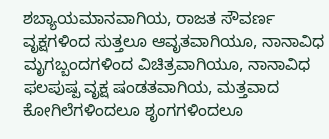ಶಬ್ಯಾಯಮಾನವಾಗಿಯ, ರಾಜತ ಸೌವರ್ಣ ವೃಕ್ಷಗಳಿಂದ ಸುತ್ತಲೂ ಆವೃತವಾಗಿಯೂ, ನಾನಾವಿಧ ಮೃಗಬ್ಬಂದಗಳಿಂದ ವಿಚಿತ್ರವಾಗಿಯೂ, ನಾನಾವಿಧ ಫಲಪುಷ್ಪ ವೃಕ್ಷ ಷಂಡತವಾಗಿಯ, ಮತ್ತವಾದ ಕೋಗಿಲೆಗಳಿಂದಲೂ ಶೃಂಗಗಳಿಂದಲೂ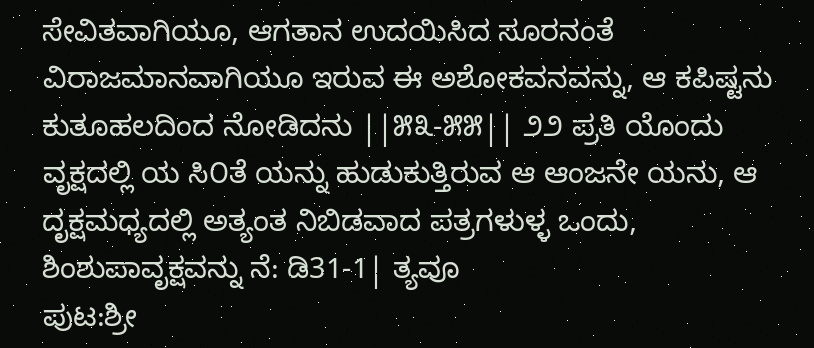ಸೇವಿತವಾಗಿಯೂ, ಆಗತಾನ ಉದಯಿಸಿದ ಸೂರನಂತೆ ವಿರಾಜಮಾನವಾಗಿಯೂ ಇರುವ ಈ ಅಶೋಕವನವನ್ನು, ಆ ಕಪಿಷ್ಟನು ಕುತೂಹಲದಿಂದ ನೋಡಿದನು ||೫೩-೫೫|| ೨೨ ಪ್ರತಿ ಯೊಂದು ವೃಕ್ಷದಲ್ಲಿ ಯ ಸಿ೦ತೆ ಯನ್ನು ಹುಡುಕುತ್ತಿರುವ ಆ ಆಂಜನೇ ಯನು, ಆ ದೃಕ್ಷಮಧ್ಯದಲ್ಲಿ ಅತ್ಯಂತ ನಿಬಿಡವಾದ ಪತ್ರಗಳುಳ್ಳ ಒಂದು, ಶಿಂಶುಪಾವೃಕ್ಷವನ್ನು ನೆ: ಡಿ31-1| ತ್ಯವೂ
ಪುಟ:ಶ್ರೀ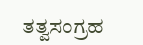ತತ್ವಸಂಗ್ರಹ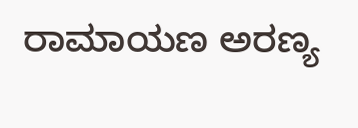ರಾಮಾಯಣ ಅರಣ್ಯ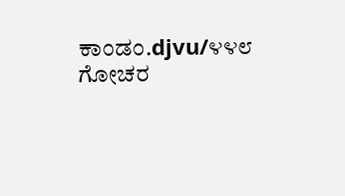ಕಾಂಡಂ.djvu/೪೪೮
ಗೋಚರ